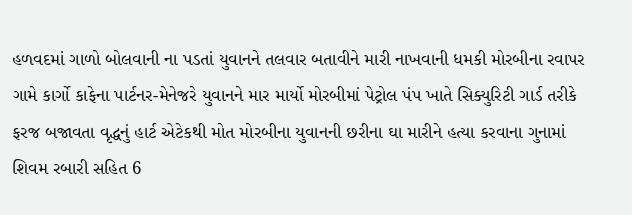હળવદમાં ગાળો બોલવાની ના પડતાં યુવાનને તલવાર બતાવીને મારી નાખવાની ધમકી મોરબીના રવાપર ગામે કાર્ગો કાફેના પાર્ટનર-મેનેજરે યુવાનને માર માર્યો મોરબીમાં પેટ્રોલ પંપ ખાતે સિક્યુરિટી ગાર્ડ તરીકે ફરજ બજાવતા વૃદ્ધનું હાર્ટ એટેકથી મોત મોરબીના યુવાનની છરીના ઘા મારીને હત્યા કરવાના ગુનામાં શિવમ રબારી સહિત 6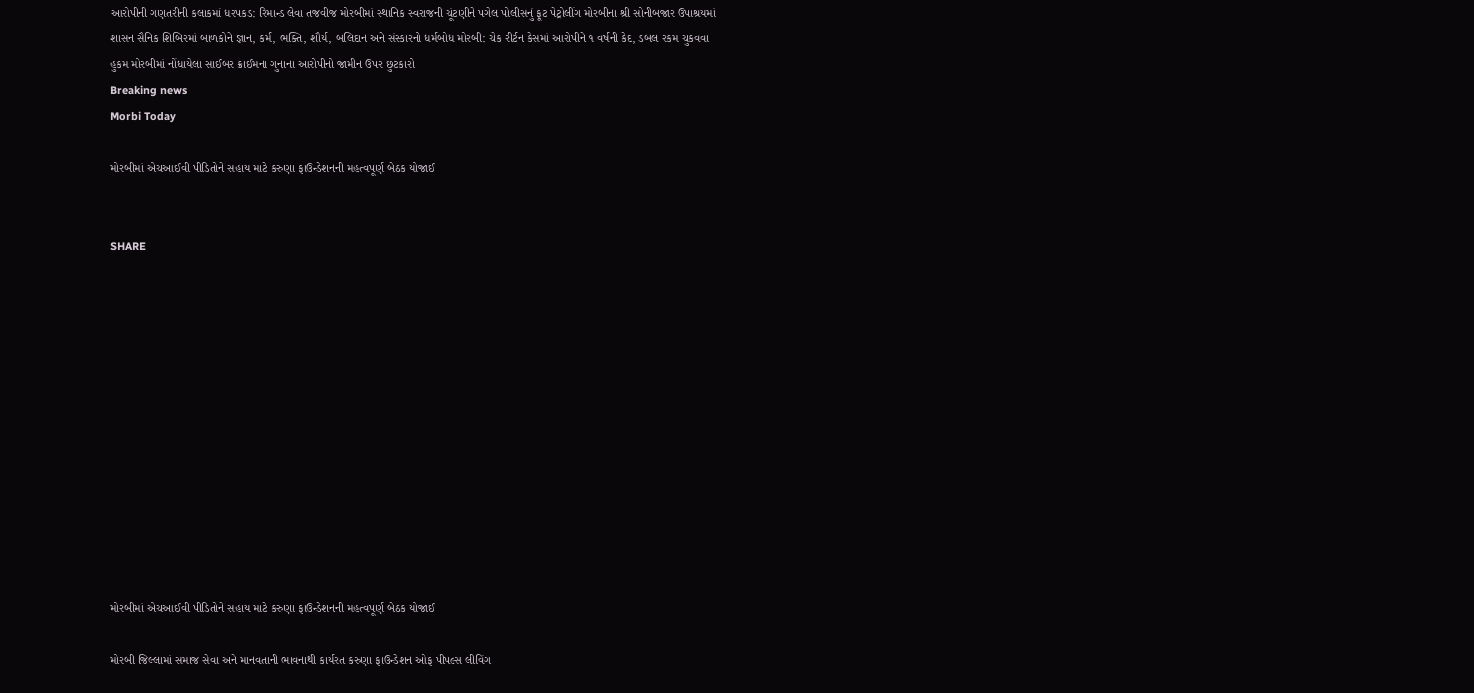આરોપીની ગણતરીની કલાકમાં ધરપકડ: રિમાન્ડ લેવા તજવીજ મોરબીમાં સ્થાનિક સ્વરાજની ચૂંટણીને પગેલ પોલીસનું ફૂટ પેટ્રોલીંગ મોરબીના શ્રી સોનીબજાર ઉપાશ્રયમાં શાસન સૈનિક શિબિરમાં બાળકોને જ્ઞાન, કર્મ, ભક્તિ, શૌર્ય, બલિદાન અને સંસ્કારનો ધર્મબોધ મોરબી: ચેક રીર્ટન કેસમાં આરોપીને ૧ વર્ષની કેદ, ડબલ રકમ ચુકવવા હુકમ મોરબીમાં નોંધાયેલા સાઈબર ક્રાઈમના ગુનાના આરોપીનો જામીન ઉપર છુટકારો
Breaking news
Morbi Today

મોરબીમાં એચઆઈવી પીડિતોને સહાય માટે કરુણા ફાઉન્ડેશનની મહત્વપૂર્ણ બેઠક યોજાઈ


SHARE













મોરબીમાં એચઆઈવી પીડિતોને સહાય માટે કરુણા ફાઉન્ડેશનની મહત્વપૂર્ણ બેઠક યોજાઈ

મોરબી જિલ્લામાં સમાજ સેવા અને માનવતાની ભાવનાથી કાર્યરત કરુણા ફાઉન્ડેશન ઓફ પીપલ્સ લીવિંગ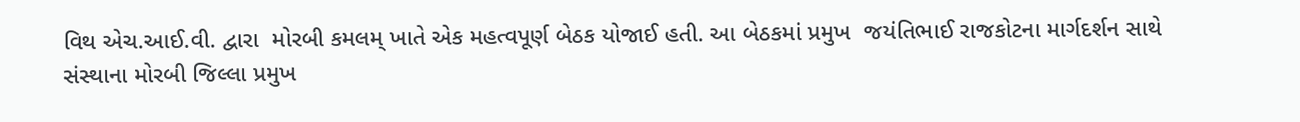વિથ એચ.આઈ.વી. દ્વારા  મોરબી કમલમ્ ખાતે એક મહત્વપૂર્ણ બેઠક યોજાઈ હતી. આ બેઠકમાં પ્રમુખ  જયંતિભાઈ રાજકોટના માર્ગદર્શન સાથે સંસ્થાના મોરબી જિલ્લા પ્રમુખ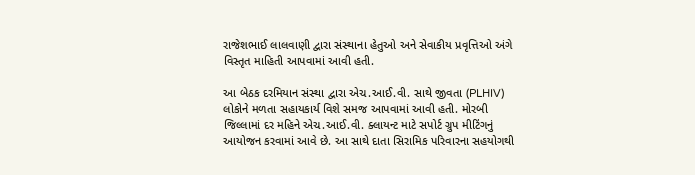રાજેશભાઈ લાલવાણી દ્વારા સંસ્થાના હેતુઓ અને સેવાકીય પ્રવૃત્તિઓ અંગે વિસ્તૃત માહિતી આપવામાં આવી હતી.

આ બેઠક દરમિયાન સંસ્થા દ્વારા એચ.આઈ.વી. સાથે જીવતા (PLHIV) લોકોને મળતા સહાયકાર્ય વિશે સમજ આપવામાં આવી હતી. મોરબી જિલ્લામાં દર મહિને એચ.આઈ.વી. ક્લાયન્ટ માટે સપોર્ટ ગ્રુપ મીટિંગનું આયોજન કરવામાં આવે છે. આ સાથે દાતા સિરામિક પરિવારના સહયોગથી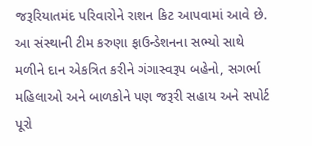જરૂરિયાતમંદ પરિવારોને રાશન કિટ આપવામાં આવે છે. આ સંસ્થાની ટીમ કરુણા ફાઉન્ડેશનના સભ્યો સાથે મળીને દાન એકત્રિત કરીને ગંગાસ્વરૂપ બહેનો, સગર્ભા મહિલાઓ અને બાળકોને પણ જરૂરી સહાય અને સપોર્ટ પૂરો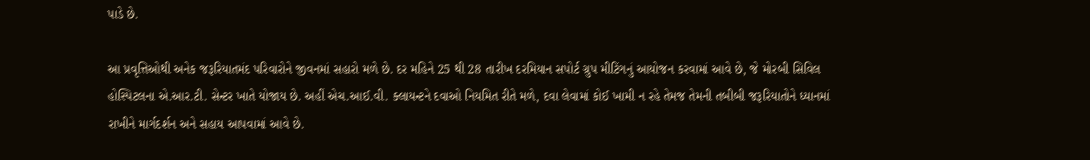પાડે છે.

આ પ્રવૃત્તિઓથી અનેક જરૂરિયાતમંદ પરિવારોને જીવનમાં સહારો મળે છે. દર મહિને 25 થી 28 તારીખ દરમિયાન સપોર્ટ ગ્રુપ મીટિંગનું આયોજન કરવામાં આવે છે, જે મોરબી સિવિલ હોસ્પિટલના એ.આર.ટી. સેન્ટર ખાતે યોજાય છે. અહીં એચ.આઈ.વી. ક્લાયન્ટને દવાઓ નિયમિત રીતે મળે, દવા લેવામાં કોઈ ખામી ન રહે તેમજ તેમની તબીબી જરૂરિયાતોને ધ્યાનમાં રાખીને માર્ગદર્શન અને સહાય આપવામાં આવે છે.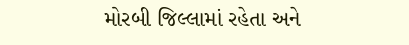મોરબી જિલ્લામાં રહેતા અને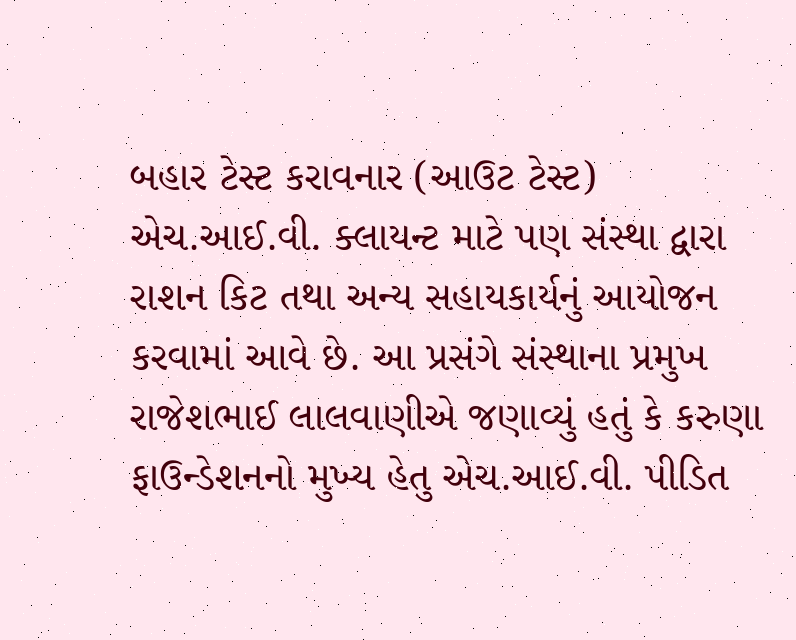બહાર ટેસ્ટ કરાવનાર (આઉટ ટેસ્ટ) એચ.આઈ.વી. ક્લાયન્ટ માટે પણ સંસ્થા દ્વારા રાશન કિટ તથા અન્ય સહાયકાર્યનું આયોજન કરવામાં આવે છે. આ પ્રસંગે સંસ્થાના પ્રમુખ રાજેશભાઈ લાલવાણીએ જણાવ્યું હતું કે કરુણા ફાઉન્ડેશનનો મુખ્ય હેતુ એચ.આઈ.વી. પીડિત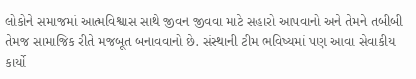લોકોને સમાજમાં આત્મવિશ્વાસ સાથે જીવન જીવવા માટે સહારો આપવાનો અને તેમને તબીબી તેમજ સામાજિક રીતે મજબૂત બનાવવાનો છે. સંસ્થાની ટીમ ભવિષ્યમાં પણ આવા સેવાકીય કાર્યો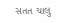સતત ચાલુ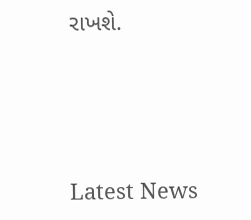રાખશે.






Latest News